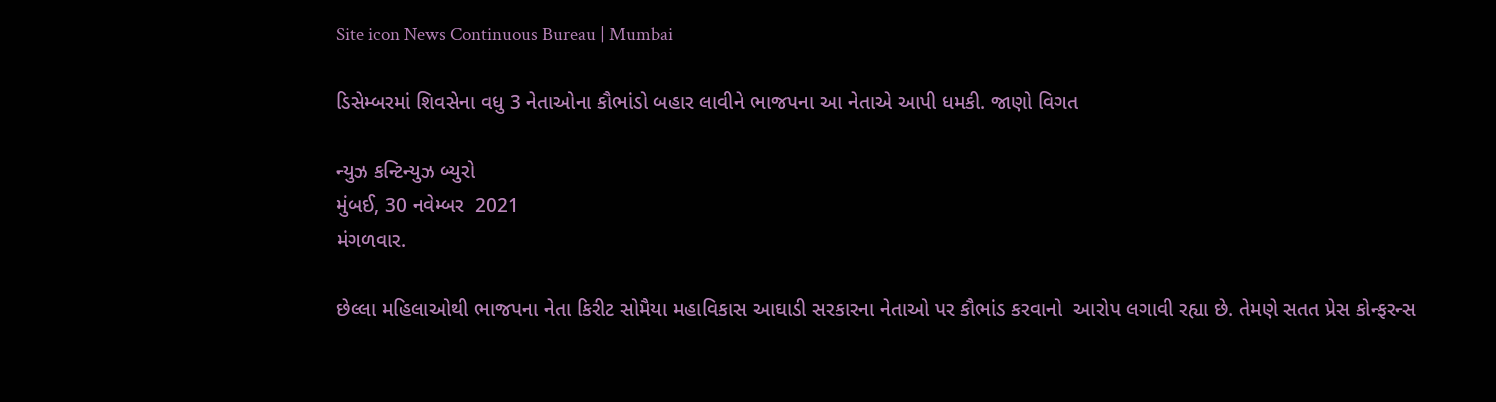Site icon News Continuous Bureau | Mumbai

ડિસેમ્બરમાં શિવસેના વધુ 3 નેતાઓના કૌભાંડો બહાર લાવીને ભાજપના આ નેતાએ આપી ધમકી. જાણો વિગત

ન્યુઝ કન્ટિન્યુઝ બ્યુરો
મુંબઈ, 30 નવેમ્બર  2021
મંગળવાર.

છેલ્લા મહિલાઓથી ભાજપના નેતા કિરીટ સોમૈયા મહાવિકાસ આઘાડી સરકારના નેતાઓ પર કૌભાંડ કરવાનો  આરોપ લગાવી રહ્યા છે. તેમણે સતત પ્રેસ કોન્ફરન્સ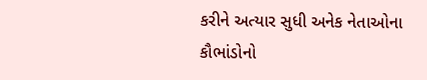કરીને અત્યાર સુધી અનેક નેતાઓના કૌભાંડોનો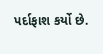પર્દાફાશ કર્યો છે.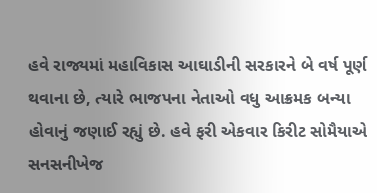હવે રાજ્યમાં મહાવિકાસ આઘાડીની સરકારને બે વર્ષ પૂર્ણ થવાના છે, ત્યારે ભાજપના નેતાઓ વધુ આક્રમક બન્યા હોવાનું જણાઈ રહ્યું છે. હવે ફરી એકવાર કિરીટ સોમૈયાએ સનસનીખેજ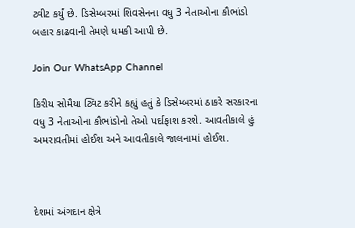ટ્વીટ કર્યું છે. ડિસેમ્બરમાં શિવસેનના વધુ 3 નેતાઓના કૌભાંડો બહાર કાઢવાની તેમણે ધમકી આપી છે.

Join Our WhatsApp Channel

કિરીય સોમૈયા ટ્વિટ કરીને કહ્યું હતું કે ડિસેમ્બરમાં ઠાકરે સરકારના વધુ 3 નેતાઓના કૌભાંડોનો તેઓ પર્દાફાશ કરશે. આવતીકાલે હું અમરાવતીમાં હોઈશ અને આવતીકાલે જાલનામાં હોઈશ.



દેશમાં અંગદાન ક્ષેત્રે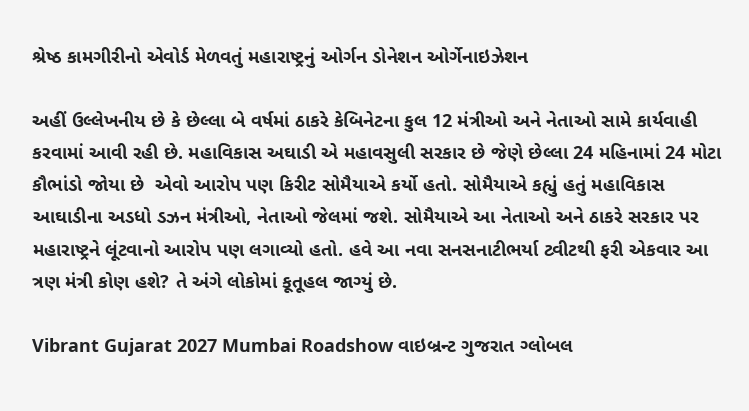શ્રેષ્ઠ કામગીરીનો એવોર્ડ મેળવતું મહારાષ્ટ્રનું ઓર્ગન ડોનેશન ઓર્ગેનાઇઝેશન

અહીં ઉલ્લેખનીય છે કે છેલ્લા બે વર્ષમાં ઠાકરે કેબિનેટના કુલ 12 મંત્રીઓ અને નેતાઓ સામે કાર્યવાહી કરવામાં આવી રહી છે. મહાવિકાસ અઘાડી એ મહાવસુલી સરકાર છે જેણે છેલ્લા 24 મહિનામાં 24 મોટા કૌભાંડો જોયા છે  એવો આરોપ પણ કિરીટ સોમૈયાએ કર્યો હતો. સોમૈયાએ કહ્યું હતું મહાવિકાસ આઘાડીના અડધો ડઝન મંત્રીઓ, નેતાઓ જેલમાં જશે. સોમૈયાએ આ નેતાઓ અને ઠાકરે સરકાર પર મહારાષ્ટ્રને લૂંટવાનો આરોપ પણ લગાવ્યો હતો. હવે આ નવા સનસનાટીભર્યા ટ્વીટથી ફરી એકવાર આ ત્રણ મંત્રી કોણ હશે? તે અંગે લોકોમાં કૂતૂહલ જાગ્યું છે.

Vibrant Gujarat 2027 Mumbai Roadshow વાઇબ્રન્ટ ગુજરાત ગ્લોબલ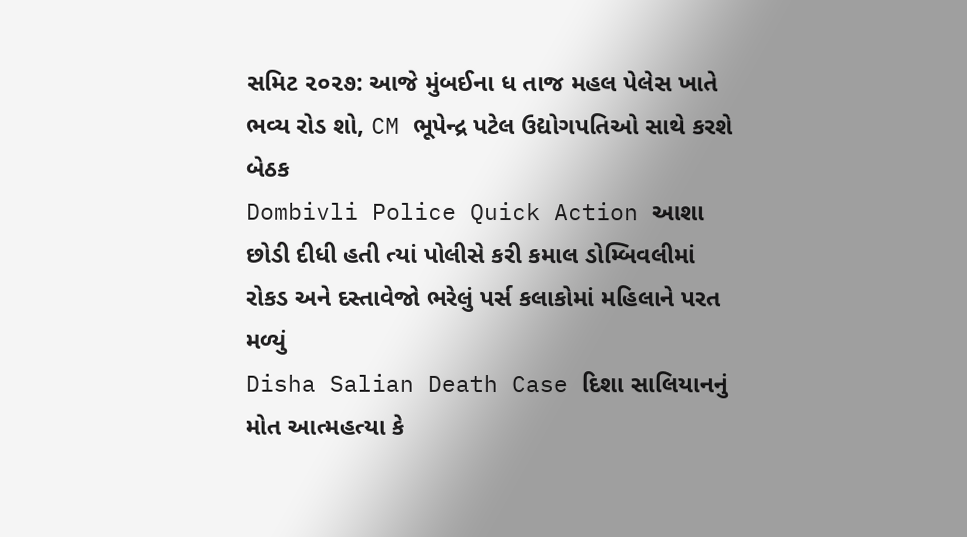સમિટ ૨૦૨૭: આજે મુંબઈના ધ તાજ મહલ પેલેસ ખાતે ભવ્ય રોડ શો, CM ભૂપેન્દ્ર પટેલ ઉદ્યોગપતિઓ સાથે કરશે બેઠક
Dombivli Police Quick Action આશા છોડી દીધી હતી ત્યાં પોલીસે કરી કમાલ ડોમ્બિવલીમાં રોકડ અને દસ્તાવેજો ભરેલું પર્સ કલાકોમાં મહિલાને પરત મળ્યું
Disha Salian Death Case દિશા સાલિયાનનું મોત આત્મહત્યા કે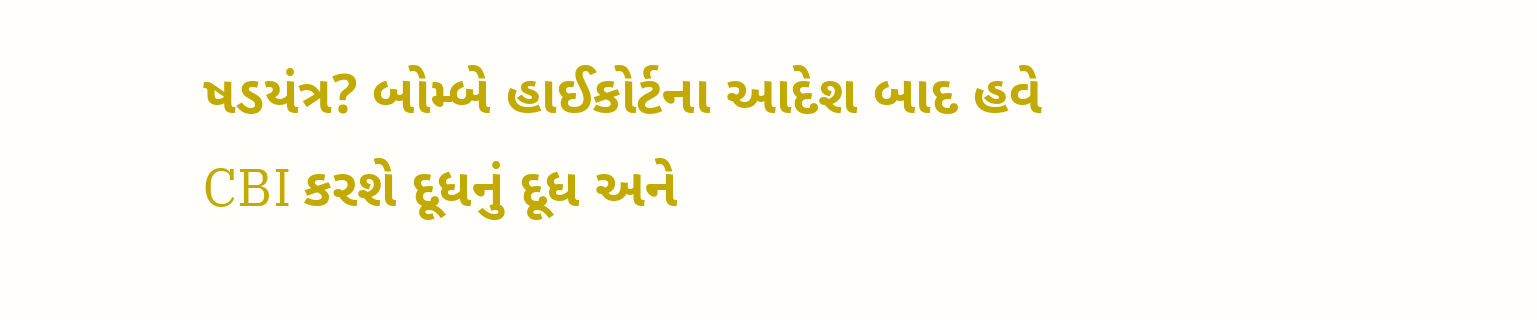ષડયંત્ર? બોમ્બે હાઈકોર્ટના આદેશ બાદ હવે CBI કરશે દૂધનું દૂધ અને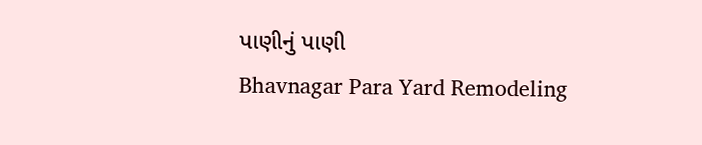પાણીનું પાણી
Bhavnagar Para Yard Remodeling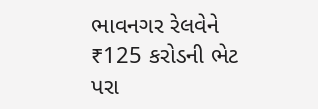ભાવનગર રેલવેને ₹125 કરોડની ભેટ પરા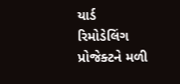યાર્ડ રિમોડેલિંગ પ્રોજેક્ટને મળી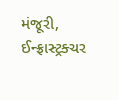મંજૂરી, ઈન્ફ્રાસ્ટ્રક્ચર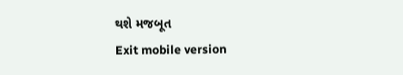થશે મજબૂત
Exit mobile version